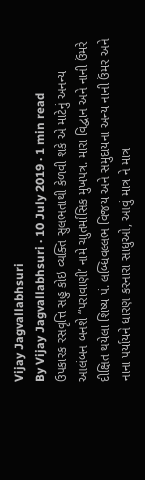Vijay Jagvallabhsuri
By Vijay Jagvallabhsuri · 10 July 2019 · 1 min read
ઉપકારક રસવૃત્તિ સહુ કોઇ વ્યક્તિ સુલભતાથી કેળવી શકે એ માટેનું અનન્ય આલંબન બનશે “પરાવાણી’ નામે ચાુતર્માસિક મુખપત્ર. મારા વિદ્વાન અને નાની ઉંમરે દીક્ષિત થયેલા શિષ્ય પં. લબ્ધિવલ્લભ વિજય અને સમુદાયના અન્ય નાની ઉંમર અને નાના પર્યાયને ધારણ કરનારા સાધુઓ, આવું માત્ર ને માત્ર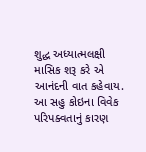શુદ્ધ અધ્યાત્મલક્ષી માસિક શરૂ કરે એ આનંદની વાત કહેવાય.
આ સહુ કોઇના વિવેક પરિપક્વતાનું કારણ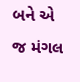બને એ જ મંગલ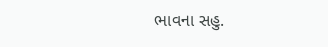ભાવના સહુ.